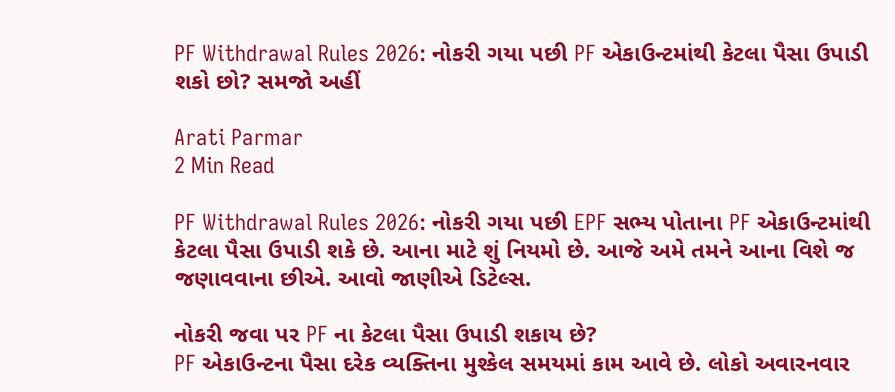PF Withdrawal Rules 2026: નોકરી ગયા પછી PF એકાઉન્ટમાંથી કેટલા પૈસા ઉપાડી શકો છો? સમજો અહીં

Arati Parmar
2 Min Read

PF Withdrawal Rules 2026: નોકરી ગયા પછી EPF સભ્ય પોતાના PF એકાઉન્ટમાંથી કેટલા પૈસા ઉપાડી શકે છે. આના માટે શું નિયમો છે. આજે અમે તમને આના વિશે જ જણાવવાના છીએ. આવો જાણીએ ડિટેલ્સ.

નોકરી જવા પર PF ના કેટલા પૈસા ઉપાડી શકાય છે?
PF એકાઉન્ટના પૈસા દરેક વ્યક્તિના મુશ્કેલ સમયમાં કામ આવે છે. લોકો અવારનવાર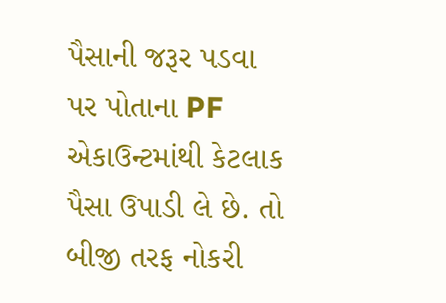પૈસાની જરૂર પડવા પર પોતાના PF એકાઉન્ટમાંથી કેટલાક પૈસા ઉપાડી લે છે. તો બીજી તરફ નોકરી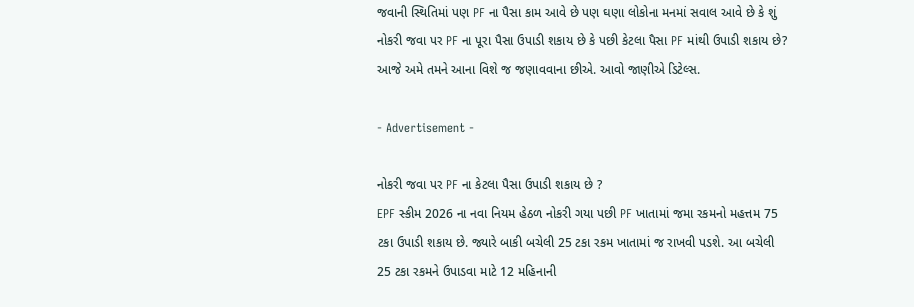જવાની સ્થિતિમાં પણ PF ના પૈસા કામ આવે છે પણ ઘણા લોકોના મનમાં સવાલ આવે છે કે શું નોકરી જવા પર PF ના પૂરા પૈસા ઉપાડી શકાય છે કે પછી કેટલા પૈસા PF માંથી ઉપાડી શકાય છે? આજે અમે તમને આના વિશે જ જણાવવાના છીએ. આવો જાણીએ ડિટેલ્સ.

- Advertisement -

નોકરી જવા પર PF ના કેટલા પૈસા ઉપાડી શકાય છે ?
EPF સ્કીમ 2026 ના નવા નિયમ હેઠળ નોકરી ગયા પછી PF ખાતામાં જમા રકમનો મહત્તમ 75 ટકા ઉપાડી શકાય છે. જ્યારે બાકી બચેલી 25 ટકા રકમ ખાતામાં જ રાખવી પડશે. આ બચેલી 25 ટકા રકમને ઉપાડવા માટે 12 મહિનાની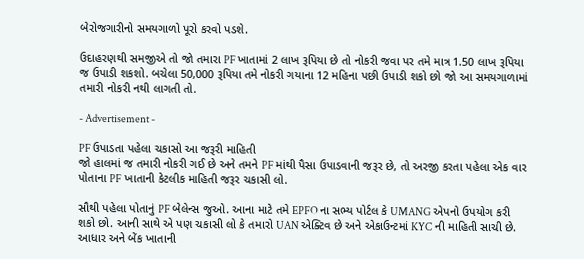બેરોજગારીનો સમયગાળો પૂરો કરવો પડશે.

ઉદાહરણથી સમજીએ તો જો તમારા PF ખાતામાં 2 લાખ રૂપિયા છે તો નોકરી જવા પર તમે માત્ર 1.50 લાખ રૂપિયા જ ઉપાડી શકશો. બચેલા 50,000 રૂપિયા તમે નોકરી ગયાના 12 મહિના પછી ઉપાડી શકો છો જો આ સમયગાળામાં તમારી નોકરી નથી લાગતી તો.

- Advertisement -

PF ઉપાડતા પહેલા ચકાસો આ જરૂરી માહિતી
જો હાલમાં જ તમારી નોકરી ગઈ છે અને તમને PF માંથી પૈસા ઉપાડવાની જરૂર છે, તો અરજી કરતા પહેલા એક વાર પોતાના PF ખાતાની કેટલીક માહિતી જરૂર ચકાસી લો.

સૌથી પહેલા પોતાનું PF બેલેન્સ જુઓ. આના માટે તમે EPFO ના સભ્ય પોર્ટલ કે UMANG એપનો ઉપયોગ કરી શકો છો. આની સાથે એ પણ ચકાસી લો કે તમારો UAN એક્ટિવ છે અને એકાઉન્ટમાં KYC ની માહિતી સાચી છે. આધાર અને બેંક ખાતાની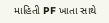માહિતી PF ખાતા સાથે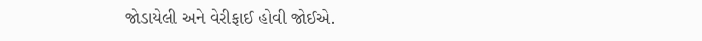જોડાયેલી અને વેરીફાઈ હોવી જોઈએ.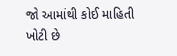જો આમાંથી કોઈ માહિતી ખોટી છે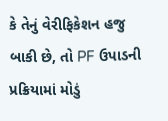કે તેનું વેરીફિકેશન હજુ બાકી છે, તો PF ઉપાડની પ્રક્રિયામાં મોડું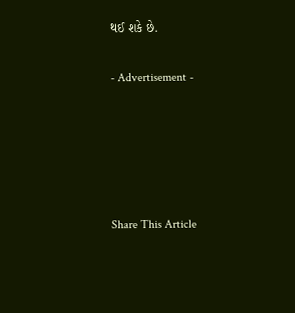થઈ શકે છે.

- Advertisement -





Share This Article